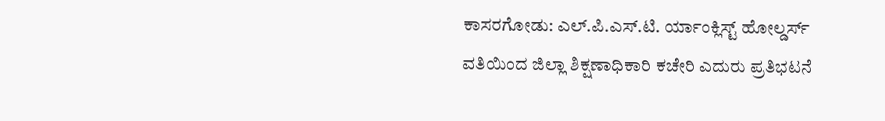ಕಾಸರಗೋಡು: ಎಲ್.ಪಿ.ಎಸ್.ಟಿ. ರ್ಯಾಂಕ್ಲಿಸ್ಟ್ ಹೋಲ್ಡರ್ಸ್ ವತಿಯಿಂದ ಜಿಲ್ಲಾ ಶಿಕ್ಷಣಾಧಿಕಾರಿ ಕಚೇರಿ ಎದುರು ಪ್ರತಿಭಟನೆ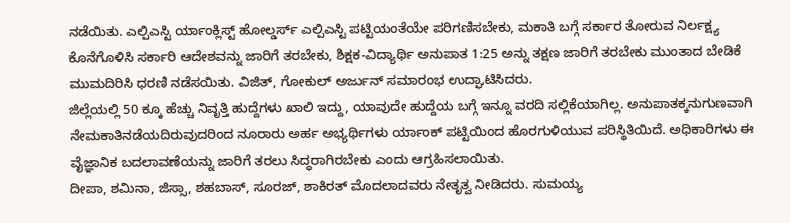ನಡೆಯಿತು. ಎಲ್ಪಿಎಸ್ಟಿ ರ್ಯಾಂಕ್ಲಿಸ್ಟ್ ಹೋಲ್ಡರ್ಸ್ ಎಲ್ಪಿಎಸ್ಟಿ ಪಟ್ಟಿಯಂತೆಯೇ ಪರಿಗಣಿಸಬೇಕು, ಮಕಾತಿ ಬಗ್ಗೆ ಸರ್ಕಾರ ತೋರುವ ನಿರ್ಲಕ್ಷ್ಯ ಕೊನೆಗೊಳಿಸಿ ಸರ್ಕಾರಿ ಆದೇಶವನ್ನು ಜಾರಿಗೆ ತರಬೇಕು, ಶಿಕ್ಷಕ-ವಿದ್ಯಾರ್ಥಿ ಅನುಪಾತ 1:25 ಅನ್ನು ತಕ್ಷಣ ಜಾರಿಗೆ ತರಬೇಕು ಮುಂತಾದ ಬೇಡಿಕೆ ಮುಮದಿರಿಸಿ ಧರಣಿ ನಡೆಸಯಿತು. ವಿಜಿತ್, ಗೋಕುಲ್ ಅರ್ಜುನ್ ಸಮಾರಂಭ ಉದ್ಘಾಟಿಸಿದರು.
ಜಿಲ್ಲೆಯಲ್ಲಿ 50 ಕ್ಕೂ ಹೆಚ್ಚು ನಿವೃತ್ತಿ ಹುದ್ದೆಗಳು ಖಾಲಿ ಇದ್ದು, ಯಾವುದೇ ಹುದ್ದೆಯ ಬಗ್ಗೆ ಇನ್ನೂ ವರದಿ ಸಲ್ಲಿಕೆಯಾಗಿಲ್ಲ. ಅನುಪಾತಕ್ಕನುಗುಣವಾಗಿ ನೇಮಕಾತಿನಡೆಯದಿರುವುದರಿಂದ ನೂರಾರು ಅರ್ಹ ಅಭ್ಯರ್ಥಿಗಳು ರ್ಯಾಂಕ್ ಪಟ್ಟಿಯಿಂದ ಹೊರಗುಳಿಯುವ ಪರಿಸ್ಥಿತಿಯಿದೆ. ಅಧಿಕಾರಿಗಳು ಈ ವೈಜ್ಞಾನಿಕ ಬದಲಾವಣೆಯನ್ನು ಜಾರಿಗೆ ತರಲು ಸಿದ್ಧರಾಗಿರಬೇಕು ಎಂದು ಆಗ್ರಹಿಸಲಾಯಿತು.
ದೀಪಾ, ಶಮಿನಾ, ಜಿಸ್ಸಾ, ಶಹಬಾಸ್, ಸೂರಜ್, ಶಾಕಿರತ್ ಮೊದಲಾದವರು ನೇತೃತ್ವ ನೀಡಿದರು. ಸುಮಯ್ಯ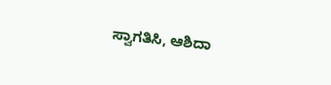ಸ್ವಾಗತಿಸಿ, ಆಶಿದಾ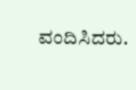ವಂದಿಸಿದರು.